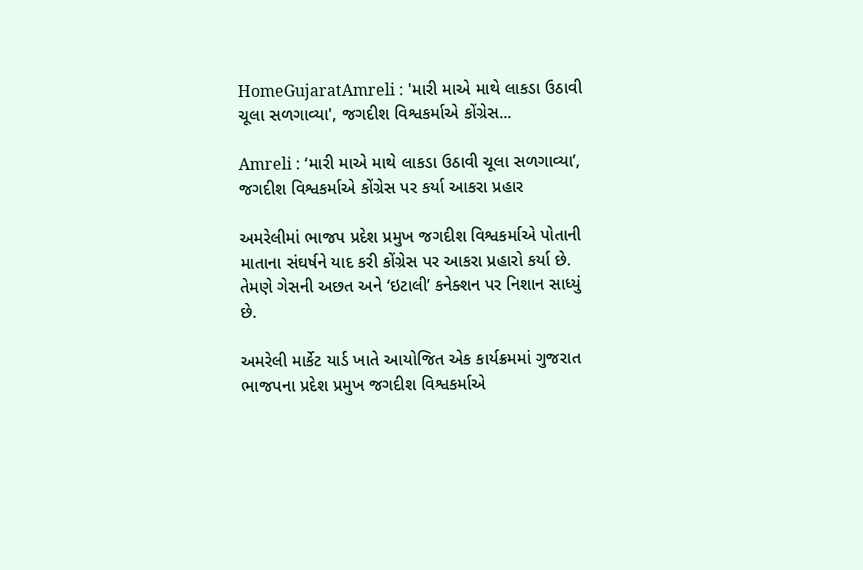HomeGujaratAmreli : 'મારી માએ માથે લાકડા ઉઠાવી ચૂલા સળગાવ્યા', જગદીશ વિશ્વકર્માએ કોંગ્રેસ...

Amreli : ‘મારી માએ માથે લાકડા ઉઠાવી ચૂલા સળગાવ્યા’, જગદીશ વિશ્વકર્માએ કોંગ્રેસ પર કર્યા આકરા પ્રહાર

અમરેલીમાં ભાજપ પ્રદેશ પ્રમુખ જગદીશ વિશ્વકર્માએ પોતાની માતાના સંઘર્ષને યાદ કરી કોંગ્રેસ પર આકરા પ્રહારો કર્યા છે. તેમણે ગેસની અછત અને ‘ઇટાલી’ કનેક્શન પર નિશાન સાધ્યું છે.

અમરેલી માર્કેટ યાર્ડ ખાતે આયોજિત એક કાર્યક્રમમાં ગુજરાત ભાજપના પ્રદેશ પ્રમુખ જગદીશ વિશ્વકર્માએ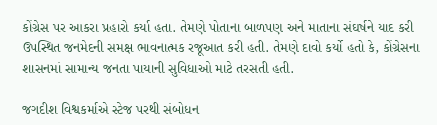કોંગ્રેસ પર આકરા પ્રહારો કર્યા હતા. તેમણે પોતાના બાળપણ અને માતાના સંઘર્ષને યાદ કરી ઉપસ્થિત જનમેદની સમક્ષ ભાવનાત્મક રજૂઆત કરી હતી. તેમણે દાવો કર્યો હતો કે, કોંગ્રેસના શાસનમાં સામાન્ય જનતા પાયાની સુવિધાઓ માટે તરસતી હતી.

જગદીશ વિશ્વકર્માએ સ્ટેજ પરથી સંબોધન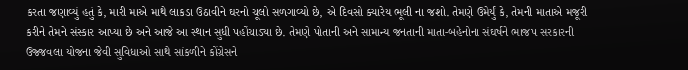કરતા જણાવ્યું હતું કે, મારી માએ માથે લાકડા ઉઠાવીને ઘરનો ચૂલો સળગાવ્યો છે, એ દિવસો ક્યારેય ભૂલી ના જશો. તેમણે ઉમેર્યું કે, તેમની માતાએ મજૂરી કરીને તેમને સંસ્કાર આપ્યા છે અને આજે આ સ્થાન સુધી પહોંચાડ્યા છે. તેમણે પોતાની અને સામાન્ય જનતાની માતા-બહેનોના સંઘર્ષને ભાજપ સરકારની ઉજ્જવલા યોજના જેવી સુવિધાઓ સાથે સાંકળીને કોંગ્રેસને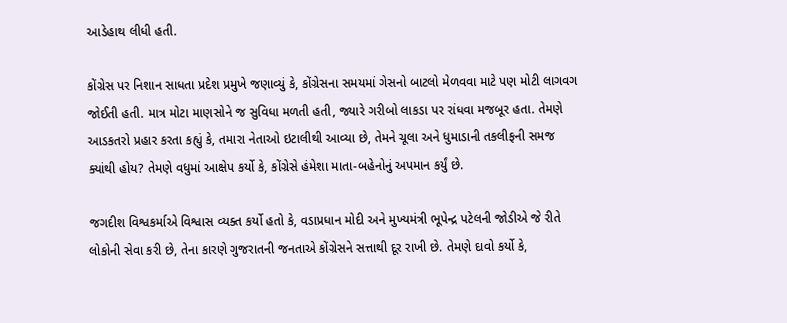આડેહાથ લીધી હતી.

કોંગ્રેસ પર નિશાન સાધતા પ્રદેશ પ્રમુખે જણાવ્યું કે, કોંગ્રેસના સમયમાં ગેસનો બાટલો મેળવવા માટે પણ મોટી લાગવગ જોઈતી હતી. માત્ર મોટા માણસોને જ સુવિધા મળતી હતી, જ્યારે ગરીબો લાકડા પર રાંધવા મજબૂર હતા. તેમણે આડકતરો પ્રહાર કરતા કહ્યું કે, તમારા નેતાઓ ઇટાલીથી આવ્યા છે, તેમને ચૂલા અને ધુમાડાની તકલીફની સમજ ક્યાંથી હોય? તેમણે વધુમાં આક્ષેપ કર્યો કે, કોંગ્રેસે હંમેશા માતા-બહેનોનું અપમાન કર્યું છે.

જગદીશ વિશ્વકર્માએ વિશ્વાસ વ્યક્ત કર્યો હતો કે, વડાપ્રધાન મોદી અને મુખ્યમંત્રી ભૂપેન્દ્ર પટેલની જોડીએ જે રીતે લોકોની સેવા કરી છે, તેના કારણે ગુજરાતની જનતાએ કોંગ્રેસને સત્તાથી દૂર રાખી છે. તેમણે દાવો કર્યો કે,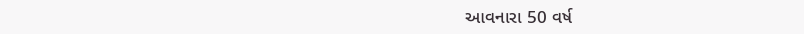આવનારા 50 વર્ષ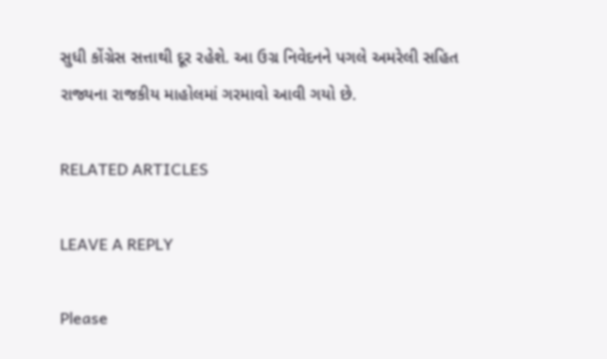સુધી કોંગ્રેસ સત્તાથી દૂર રહેશે. આ ઉગ્ર નિવેદનને પગલે અમરેલી સહિત રાજ્યના રાજકીય માહોલમાં ગરમાવો આવી ગયો છે.

RELATED ARTICLES

LEAVE A REPLY

Please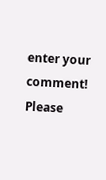enter your comment!
Please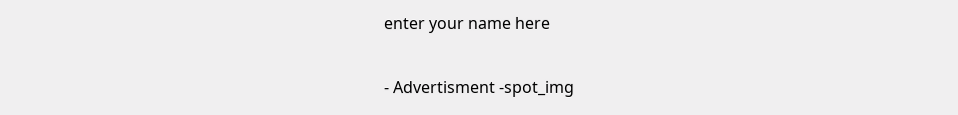enter your name here

- Advertisment -spot_img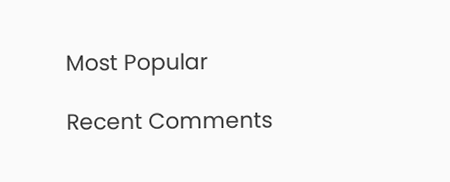Most Popular

Recent Comments